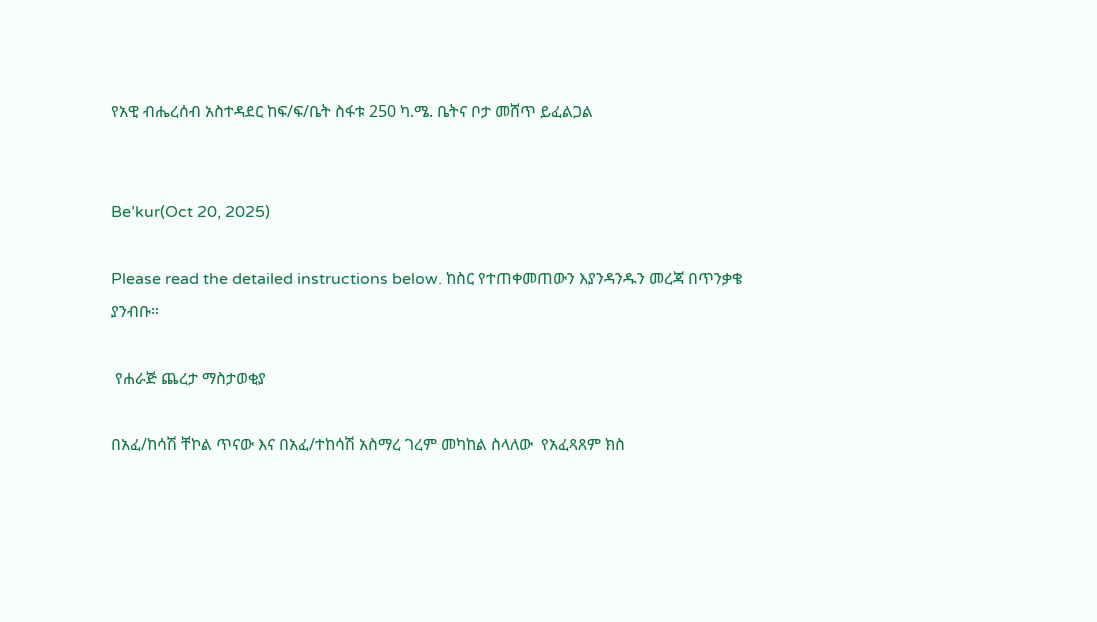የአዊ ብሔረሰብ አስተዳደር ከፍ/ፍ/ቤት ስፋቱ 250 ካ.ሜ. ቤትና ቦታ መሸጥ ይፈልጋል


Be’kur(Oct 20, 2025)

Please read the detailed instructions below. ከስር የተጠቀመጠውን እያንዳንዱን መረጃ በጥንቃቄ ያንብቡ።

 የሐራጅ ጨረታ ማስታወቂያ

በአፈ/ከሳሽ ቸኮል ጥናው እና በአፈ/ተከሳሽ አስማረ ገረም መካከል ስላለው  የአፈጻጸም ክስ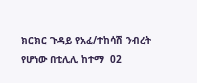ክርክር ጉዳይ የአፈ/ተከሳሽ ንብረት የሆነው በቲሊሊ ከተማ  02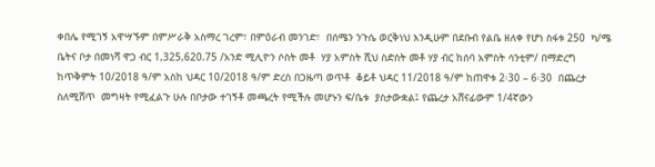ቀበሌ የሚገኝ አዋሣኙም በምሥራቅ አስማረ ገረም፣ በምዕራብ መንገድ፣  በሰሜን ንጉሴ ወርቅነህ እንዲሁም በደቡብ የልቤ ዘለቀ የሆነ ስፋቱ 250  ካ/ሜ ቤትና ቦታ በመነሻ ዋጋ ብር 1,325,620.75 /አንድ ሚሊዮን ሶስት መቶ  ሃያ አምስት ሺህ ስድስት መቶ ሃያ ብር ከሰባ አምስት ሳንቲም/ በማድረግ  ከጥቅምት 10/2018 ዓ/ም አስከ ህዳር 10/2018 ዓ/ም ድረስ በጋዜጣ ወጥቶ  ቆይቶ ህዳር 11/2018 ዓ/ም ከጠዋቱ 2፡30 – 6፡30  በጨረታ ስለሚሸጥ  መግዛት የሚፈልጉ ሁሉ በቦታው ተገኝቶ መጫረት የሚችሉ መሆኑን ፍ/ቤቱ  ያስታውቋል፤ የጨረታ አሸናፊውም 1/4ኛውን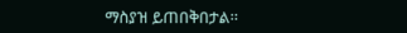ማስያዝ ይጠበቅበታል፡፡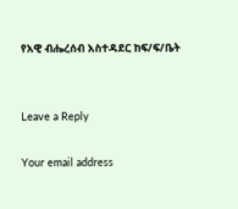የአዊ ብሔረሰብ አስተዳደር ከፍ/ፍ/ቤት


Leave a Reply

Your email address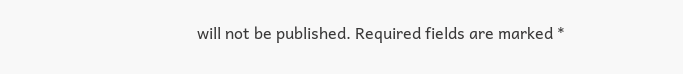will not be published. Required fields are marked *